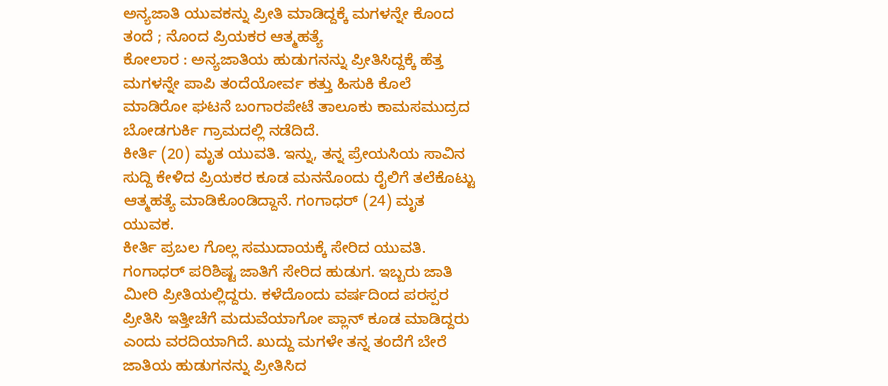ಅನ್ಯಜಾತಿ ಯುವಕನ್ನು ಪ್ರೀತಿ ಮಾಡಿದ್ದಕ್ಕೆ ಮಗಳನ್ನೇ ಕೊಂದ ತಂದೆ ; ನೊಂದ ಪ್ರಿಯಕರ ಆತ್ಮಹತ್ಯೆ
ಕೋಲಾರ : ಅನ್ಯಜಾತಿಯ ಹುಡುಗನನ್ನು ಪ್ರೀತಿಸಿದ್ದಕ್ಕೆ ಹೆತ್ತ ಮಗಳನ್ನೇ ಪಾಪಿ ತಂದೆಯೋರ್ವ ಕತ್ತು ಹಿಸುಕಿ ಕೊಲೆ ಮಾಡಿರೋ ಘಟನೆ ಬಂಗಾರಪೇಟೆ ತಾಲೂಕು ಕಾಮಸಮುದ್ರದ ಬೋಡಗುರ್ಕಿ ಗ್ರಾಮದಲ್ಲಿ ನಡೆದಿದೆ.
ಕೀರ್ತಿ (20) ಮೃತ ಯುವತಿ. ಇನ್ನು, ತನ್ನ ಪ್ರೇಯಸಿಯ ಸಾವಿನ ಸುದ್ದಿ ಕೇಳಿದ ಪ್ರಿಯಕರ ಕೂಡ ಮನನೊಂದು ರೈಲಿಗೆ ತಲೆಕೊಟ್ಟು ಆತ್ಮಹತ್ಯೆ ಮಾಡಿಕೊಂಡಿದ್ದಾನೆ. ಗಂಗಾಧರ್ (24) ಮೃತ ಯುವಕ.
ಕೀರ್ತಿ ಪ್ರಬಲ ಗೊಲ್ಲ ಸಮುದಾಯಕ್ಕೆ ಸೇರಿದ ಯುವತಿ. ಗಂಗಾಧರ್ ಪರಿಶಿಷ್ಟ ಜಾತಿಗೆ ಸೇರಿದ ಹುಡುಗ. ಇಬ್ಬರು ಜಾತಿ ಮೀರಿ ಪ್ರೀತಿಯಲ್ಲಿದ್ದರು. ಕಳೆದೊಂದು ವರ್ಷದಿಂದ ಪರಸ್ಪರ ಪ್ರೀತಿಸಿ ಇತ್ತೀಚೆಗೆ ಮದುವೆಯಾಗೋ ಪ್ಲಾನ್ ಕೂಡ ಮಾಡಿದ್ದರು ಎಂದು ವರದಿಯಾಗಿದೆ. ಖುದ್ದು ಮಗಳೇ ತನ್ನ ತಂದೆಗೆ ಬೇರೆ ಜಾತಿಯ ಹುಡುಗನನ್ನು ಪ್ರೀತಿಸಿದ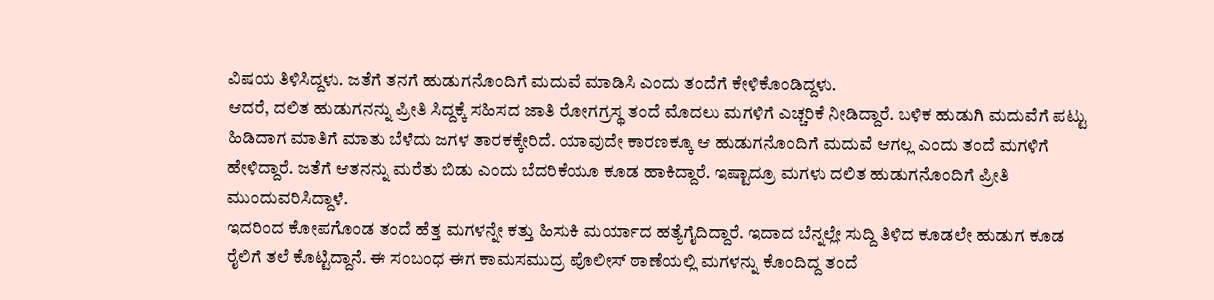ವಿಷಯ ತಿಳಿಸಿದ್ದಳು. ಜತೆಗೆ ತನಗೆ ಹುಡುಗನೊಂದಿಗೆ ಮದುವೆ ಮಾಡಿಸಿ ಎಂದು ತಂದೆಗೆ ಕೇಳಿಕೊಂಡಿದ್ದಳು.
ಆದರೆ, ದಲಿತ ಹುಡುಗನನ್ನು ಪ್ರೀತಿ ಸಿದ್ದಕ್ಕೆ ಸಹಿಸದ ಜಾತಿ ರೋಗಗ್ರಸ್ಥ ತಂದೆ ಮೊದಲು ಮಗಳಿಗೆ ಎಚ್ಚರಿಕೆ ನೀಡಿದ್ದಾರೆ. ಬಳಿಕ ಹುಡುಗಿ ಮದುವೆಗೆ ಪಟ್ಟು ಹಿಡಿದಾಗ ಮಾತಿಗೆ ಮಾತು ಬೆಳೆದು ಜಗಳ ತಾರಕಕ್ಕೇರಿದೆ. ಯಾವುದೇ ಕಾರಣಕ್ಕೂ ಆ ಹುಡುಗನೊಂದಿಗೆ ಮದುವೆ ಆಗಲ್ಲ ಎಂದು ತಂದೆ ಮಗಳಿಗೆ ಹೇಳಿದ್ದಾರೆ. ಜತೆಗೆ ಆತನನ್ನು ಮರೆತು ಬಿಡು ಎಂದು ಬೆದರಿಕೆಯೂ ಕೂಡ ಹಾಕಿದ್ದಾರೆ. ಇಷ್ಟಾದ್ರೂ ಮಗಳು ದಲಿತ ಹುಡುಗನೊಂದಿಗೆ ಪ್ರೀತಿ ಮುಂದುವರಿಸಿದ್ದಾಳೆ.
ಇದರಿಂದ ಕೋಪಗೊಂಡ ತಂದೆ ಹೆತ್ತ ಮಗಳನ್ನೇ ಕತ್ತು ಹಿಸುಕಿ ಮರ್ಯಾದ ಹತ್ಯೆಗೈದಿದ್ದಾರೆ. ಇದಾದ ಬೆನ್ನಲ್ಲೇ ಸುದ್ದಿ ತಿಳಿದ ಕೂಡಲೇ ಹುಡುಗ ಕೂಡ ರೈಲಿಗೆ ತಲೆ ಕೊಟ್ಟಿದ್ದಾನೆ. ಈ ಸಂಬಂಧ ಈಗ ಕಾಮಸಮುದ್ರ ಪೊಲೀಸ್ ಠಾಣೆಯಲ್ಲಿ ಮಗಳನ್ನು ಕೊಂದಿದ್ದ ತಂದೆ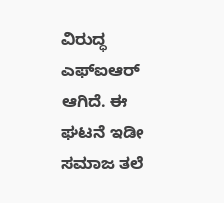ವಿರುದ್ಧ ಎಫ್ಐಆರ್ ಆಗಿದೆ. ಈ ಘಟನೆ ಇಡೀ ಸಮಾಜ ತಲೆ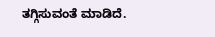ತಗ್ಗಿಸುವಂತೆ ಮಾಡಿದೆ.